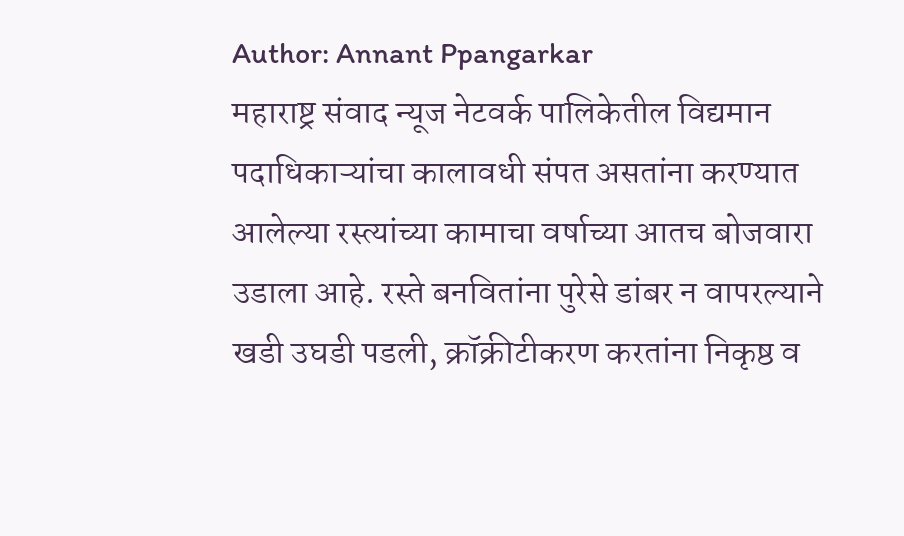Author: Annant Ppangarkar
महाराष्ट्र संवाद न्यूज नेटवर्क पालिकेतील विद्यमान पदाधिकाऱ्यांचा कालावधी संपत असतांना करण्यात आलेल्या रस्त्यांच्या कामाचा वर्षाच्या आतच बोजवारा उडाला आहे. रस्ते बनवितांना पुरेसे डांबर न वापरल्याने खडी उघडी पडली, क्रॉक्रीटीकरण करतांना निकृष्ठ व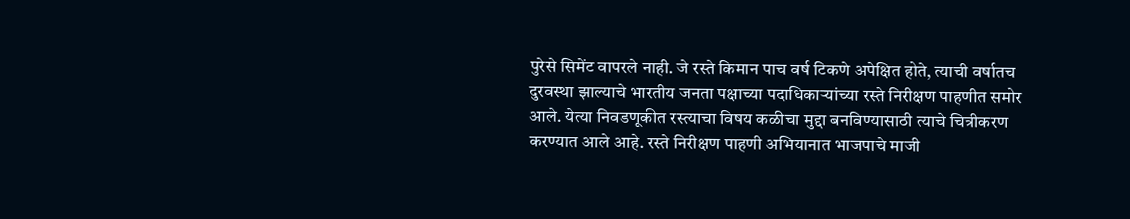पुरेसे सिमेंट वापरले नाही. जे रस्ते किमान पाच वर्ष टिकणे अपेक्षित होते, त्याची वर्षातच दुरवस्था झाल्याचे भारतीय जनता पक्षाच्या पदाधिकाऱ्यांच्या रस्ते निरीक्षण पाहणीत समोर आले. येत्या निवडणूकीत रस्त्याचा विषय कळीचा मुद्दा बनविण्यासाठी त्याचे चित्रीकरण करण्यात आले आहे. रस्ते निरीक्षण पाहणी अभियानात भाजपाचे माजी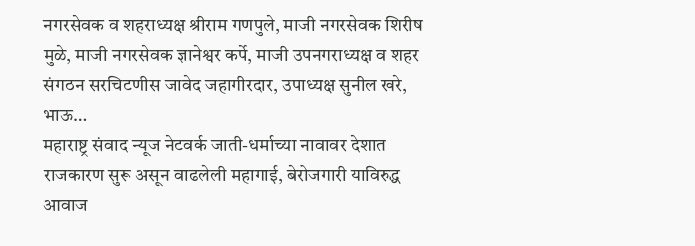नगरसेवक व शहराध्यक्ष श्रीराम गणपुले, माजी नगरसेवक शिरीष मुळे, माजी नगरसेवक ज्ञानेश्वर कर्पे, माजी उपनगराध्यक्ष व शहर संगठन सरचिटणीस जावेद जहागीरदार, उपाध्यक्ष सुनील खरे, भाऊ…
महाराष्ट्र संवाद न्यूज नेटवर्क जाती-धर्माच्या नावावर देशात राजकारण सुरू असून वाढलेली महागाई, बेरोजगारी याविरुद्ध आवाज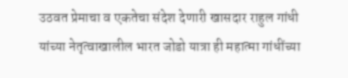उठवत प्रेमाचा व एकतेचा संदेश देणारी खासदार राहुल गांधी यांच्या नेतृत्वाखालील भारत जोडो यात्रा ही महात्मा गांधींच्या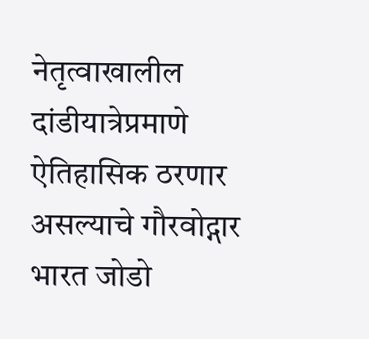नेतृत्वाखालील दांडीयात्रेप्रमाणे ऐतिहासिक ठरणार असल्याचे गौरवोद्गार भारत जोडो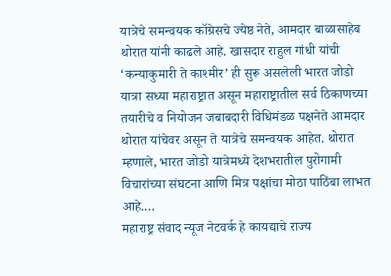यात्रेचे समन्वयक कॉग्रेसचे ज्येष्ठ नेते, आमदार बाळासाहेब थोरात यांनी काढले आहे. खासदार राहुल गांधी यांची ‘कन्याकुमारी ते काश्मीर’ ही सुरू असलेली भारत जोडो यात्रा सध्या महाराष्ट्रात असून महाराष्ट्रातील सर्व ठिकाणच्या तयारीचे व नियोजन जबाबदारी विधिमंडळ पक्षनेते आमदार थोरात यांचेवर असून ते यात्रेचे समन्वयक आहेत. थोरात म्हणाले, भारत जोडो यात्रेमध्ये देशभरातील पुरोगामी विचारांच्या संघटना आणि मित्र पक्षांचा मोठा पाठिंबा लाभत आहे.…
महाराष्ट्र संवाद न्यूज नेटवर्क हे कायद्याचे राज्य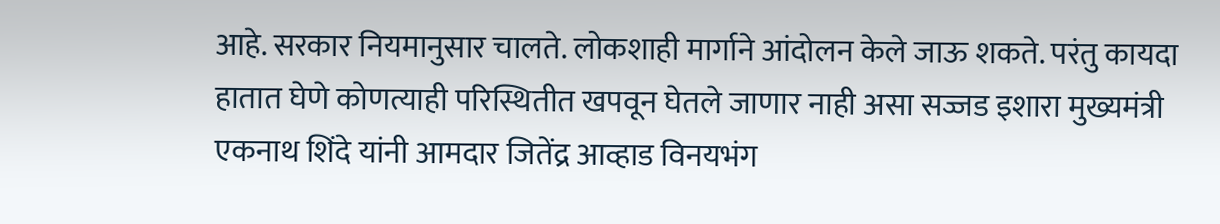आहे. सरकार नियमानुसार चालते. लोकशाही मार्गाने आंदोलन केले जाऊ शकते. परंतु कायदा हातात घेणे कोणत्याही परिस्थितीत खपवून घेतले जाणार नाही असा सज्जड इशारा मुख्यमंत्री एकनाथ शिंदे यांनी आमदार जितेंद्र आव्हाड विनयभंग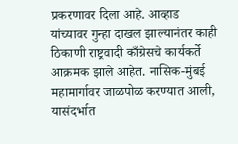प्रकरणावर दिला आहे. आव्हाड यांच्यावर गुन्हा दाखल झाल्यानंतर काही ठिकाणी राष्ट्रवादी काँग्रेसचे कार्यकर्ते आक्रमक झाले आहेत. नासिक-मुंबई महामार्गावर जाळपोळ करण्यात आली, यासंदर्भात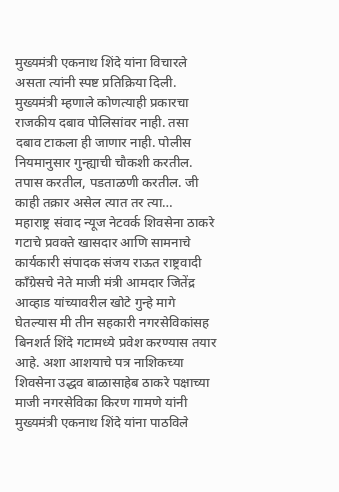मुख्यमंत्री एकनाथ शिंदे यांना विचारले असता त्यांनी स्पष्ट प्रतिक्रिया दिली. मुख्यमंत्री म्हणाले कोणत्याही प्रकारचा राजकीय दबाव पोलिसांवर नाही. तसा दबाव टाकला ही जाणार नाही. पोलीस नियमानुसार गुन्ह्याची चौकशी करतील. तपास करतील, पडताळणी करतील. जी काही तक्रार असेल त्यात तर त्या…
महाराष्ट्र संवाद न्यूज नेटवर्क शिवसेना ठाकरे गटाचे प्रवक्ते खासदार आणि सामनाचे कार्यकारी संपादक संजय राऊत राष्ट्रवादी काँग्रेसचे नेते माजी मंत्री आमदार जितेंद्र आव्हाड यांच्यावरील खोटे गुन्हे मागे घेतल्यास मी तीन सहकारी नगरसेविकांसह बिनशर्त शिंदे गटामध्ये प्रवेश करण्यास तयार आहे. अशा आशयाचे पत्र नाशिकच्या शिवसेना उद्धव बाळासाहेब ठाकरे पक्षाच्या माजी नगरसेविका किरण गामणे यांनी मुख्यमंत्री एकनाथ शिंदे यांना पाठविले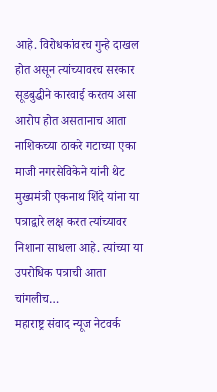आहे. विरोधकांवरच गुन्हे दाखल होत असून त्यांच्यावरच सरकार सूडबुद्धीने कारवाई करतय असा आरोप होत असतानाच आता नाशिकच्या ठाकरे गटाच्या एका माजी नगरसेविकेने यांनी थेट मुख्यमंत्री एकनाथ शिंदे यांना या पत्राद्वारे लक्ष करत त्यांच्यावर निशाना साधला आहे. त्यांच्या या उपरोधिक पत्राची आता चांगलीच…
महाराष्ट्र संवाद न्यूज नेटवर्क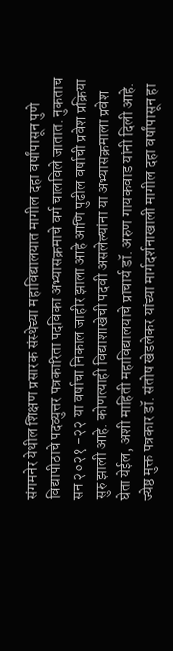संगमनेर येथील शिक्षण प्रसारक संस्थेच्या महाविद्यालयात मागील दहा वर्षांपासून पुणे विद्यापीठाचे पदव्युत्तर पत्रकारिता पदविका अभ्यासक्रमाचे वर्ग चालविले जातात. नुकताच सन २०२१ -२२ या वर्षाचा निकाल जाहीर झाला आहे आणि पुढील वर्षाची प्रवेश प्रक्रिया सुरु झाली आहे. कोणत्याही विद्याशाखेची पदवी असलेल्यांना या अभ्यासक्रमाला प्रवेश घेता येईल, अशी माहिती महाविद्यालयाचे प्राचार्य डॉ. अरुण गायकवाड यांनी दिली आहे. ज्येष्ठ मुक्त पत्रकार डॉ. संतोष खेडलेकर यांच्या मार्गदर्शनाखाली मागील दहा वर्षांपासून हा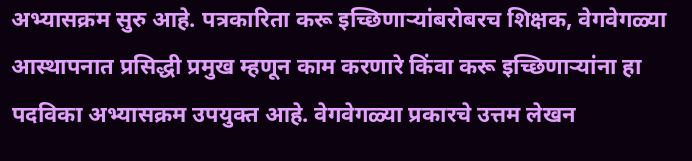अभ्यासक्रम सुरु आहे. पत्रकारिता करू इच्छिणाऱ्यांबरोबरच शिक्षक, वेगवेगळ्या आस्थापनात प्रसिद्धी प्रमुख म्हणून काम करणारे किंवा करू इच्छिणाऱ्यांना हा पदविका अभ्यासक्रम उपयुक्त आहे. वेगवेगळ्या प्रकारचे उत्तम लेखन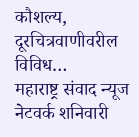कौशल्य, दूरचित्रवाणीवरील विविध…
महाराष्ट्र संवाद न्यूज नेटवर्क शनिवारी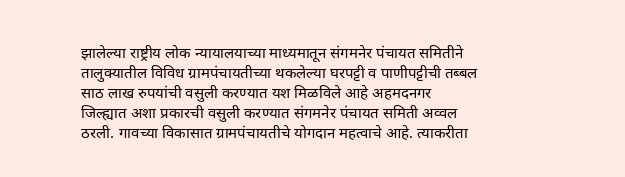झालेल्या राष्ट्रीय लोक न्यायालयाच्या माध्यमातून संगमनेर पंचायत समितीने तालुक्यातील विविध ग्रामपंचायतीच्या थकलेल्या घरपट्टी व पाणीपट्टीची तब्बल साठ लाख रुपयांची वसुली करण्यात यश मिळविले आहे अहमदनगर जिल्ह्यात अशा प्रकारची वसुली करण्यात संगमनेर पंचायत समिती अव्वल ठरली. गावच्या विकासात ग्रामपंचायतीचे योगदान महत्वाचे आहे. त्याकरीता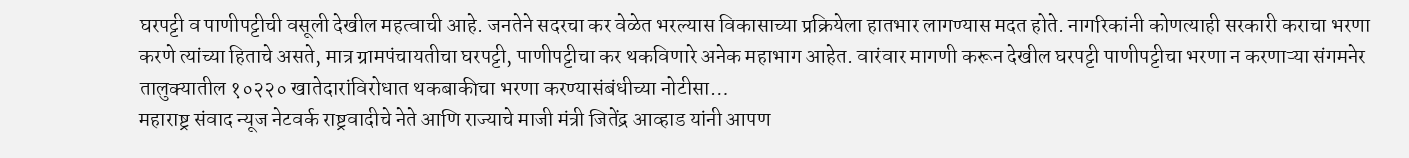घरपट्टी व पाणीपट्टीची वसूली देखील महत्वाची आहे. जनतेने सदरचा कर वेळेत भरल्यास विकासाच्या प्रक्रियेला हातभार लागण्यास मदत होते. नागरिकांनी कोणत्याही सरकारी कराचा भरणा करणे त्यांच्या हिताचे असते, मात्र ग्रामपंचायतीचा घरपट्टी, पाणीपट्टीचा कर थकविणारे अनेक महाभाग आहेत. वारंवार मागणी करून देखील घरपट्टी पाणीपट्टीचा भरणा न करणाऱ्या संगमनेर तालुक्यातील १०२२० खातेदारांविरोधात थकबाकीचा भरणा करण्यासंबंधीच्या नोटीसा…
महाराष्ट्र संवाद न्यूज नेटवर्क राष्ट्रवादीचे नेते आणि राज्याचे माजी मंत्री जितेंद्र आव्हाड यांनी आपण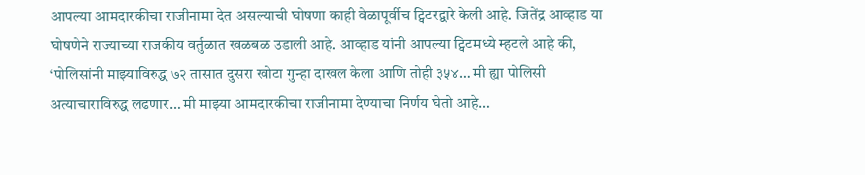आपल्या आमदारकीचा राजीनामा देत असल्याची घोषणा काही वेळापूर्वीच ट्विटरद्वारे केली आहे. जितेंद्र आव्हाड या घोषणेने राज्याच्या राजकीय वर्तुळात खळबळ उडाली आहे. आव्हाड यांनी आपल्या ट्विटमध्ये म्हटले आहे की, ‘पोलिसांनी माझ्याविरुद्ध ७२ तासात दुसरा खोटा गुन्हा दाखल केला आणि तोही ३५४… मी ह्या पोलिसी अत्याचाराविरुद्ध लढणार… मी माझ्या आमदारकीचा राजीनामा देण्याचा निर्णय घेतो आहे…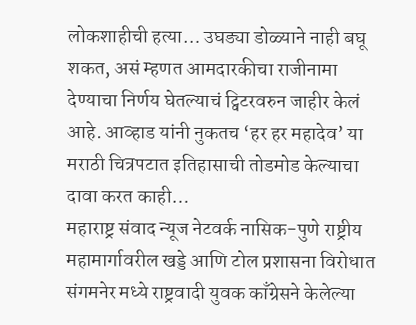लोकशाहीची हत्या… उघड्या डोळ्याने नाही बघू शकत, असं म्हणत आमदारकीचा राजीनामा देण्याचा निर्णय घेतल्याचं ट्विटरवरुन जाहीर केलं आहे. आव्हाड यांनी नुकतच ‘हर हर महादेव’ या मराठी चित्रपटात इतिहासाची तोडमोड केल्याचा दावा करत काही…
महाराष्ट्र संवाद न्यूज नेटवर्क नासिक-पुणे राष्ट्रीय महामार्गावरील खड्डे आणि टोल प्रशासना विरोधात संगमनेर मध्ये राष्ट्रवादी युवक काँग्रेसने केलेल्या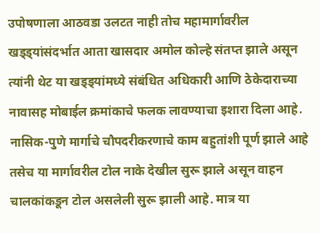उपोषणाला आठवडा उलटत नाही तोच महामार्गावरील खड्ड्यांसंदर्भात आता खासदार अमोल कोल्हे संतप्त झाले असून त्यांनी थेट या खड्ड्यांमध्ये संबंधित अधिकारी आणि ठेकेदाराच्या नावासह मोबाईल क्रमांकाचे फलक लावण्याचा इशारा दिला आहे. नासिक-पुणे मार्गाचे चौपदरीकरणाचे काम बहुतांशी पूर्ण झाले आहे तसेच या मार्गावरील टोल नाके देखील सुरू झाले असून वाहन चालकांकडून टोल असलेली सुरू झाली आहे. मात्र या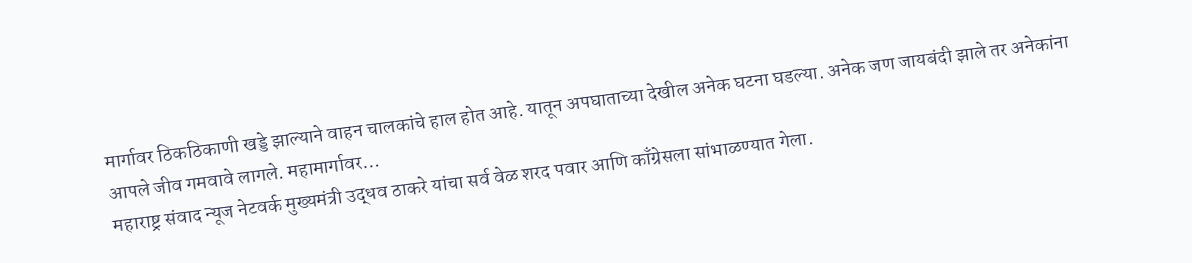मार्गावर ठिकठिकाणी खड्डे झाल्याने वाहन चालकांचे हाल होत आहे. यातून अपघाताच्या देखील अनेक घटना घडल्या. अनेक जण जायबंदी झाले तर अनेकांना आपले जीव गमवावे लागले. महामार्गावर…
महाराष्ट्र संवाद न्यूज नेटवर्क मुख्यमंत्री उद्धव ठाकरे यांचा सर्व वेळ शरद पवार आणि काँग्रेसला सांभाळण्यात गेला.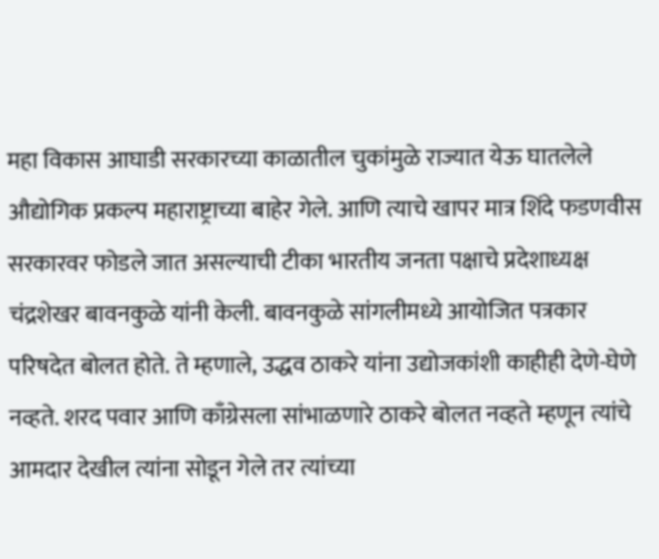महा विकास आघाडी सरकारच्या काळातील चुकांमुळे राज्यात येऊ घातलेले औद्योगिक प्रकल्प महाराष्ट्राच्या बाहेर गेले. आणि त्याचे खापर मात्र शिंदे फडणवीस सरकारवर फोडले जात असल्याची टीका भारतीय जनता पक्षाचे प्रदेशाध्यक्ष चंद्रशेखर बावनकुळे यांनी केली. बावनकुळे सांगलीमध्ये आयोजित पत्रकार परिषदेत बोलत होते. ते म्हणाले, उद्धव ठाकरे यांना उद्योजकांशी काहीही देणे-घेणे नव्हते. शरद पवार आणि काँग्रेसला सांभाळणारे ठाकरे बोलत नव्हते म्हणून त्यांचे आमदार देखील त्यांना सोडून गेले तर त्यांच्या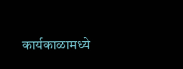कार्यकाळामध्ये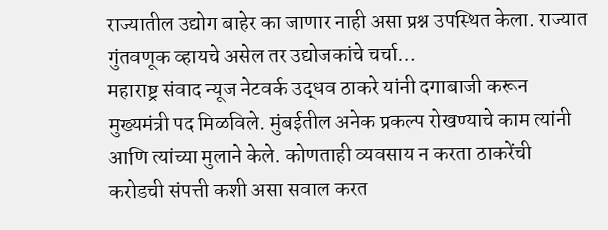राज्यातील उद्योग बाहेर का जाणार नाही असा प्रश्न उपस्थित केला. राज्यात गुंतवणूक व्हायचे असेल तर उद्योजकांचे चर्चा…
महाराष्ट्र संवाद न्यूज नेटवर्क उद्धव ठाकरे यांनी दगाबाजी करून मुख्यमंत्री पद मिळविले. मुंबईतील अनेक प्रकल्प रोखण्याचे काम त्यांनी आणि त्यांच्या मुलाने केले. कोणताही व्यवसाय न करता ठाकरेंची करोडची संपत्ती कशी असा सवाल करत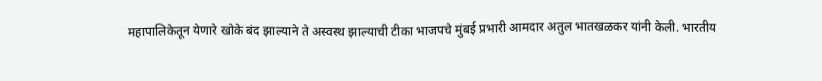महापालिकेतून येणारे खोके बंद झाल्याने ते अस्वस्थ झाल्याची टीका भाजपचे मुंबई प्रभारी आमदार अतुल भातखळकर यांनी केली. भारतीय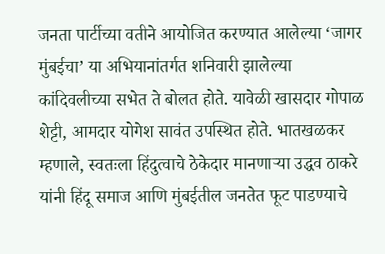जनता पार्टीच्या वतीने आयोजित करण्यात आलेल्या ‘जागर मुंबईचा’ या अभियानांतर्गत शनिवारी झालेल्या कांदिवलीच्या सभेत ते बोलत होते. यावेळी खासदार गोपाळ शेट्टी, आमदार योगेश सावंत उपस्थित होते. भातखळकर म्हणाले, स्वतःला हिंदुत्वाचे ठेकेदार मानणाऱ्या उद्धव ठाकरे यांनी हिंदू समाज आणि मुंबईतील जनतेत फूट पाडण्याचे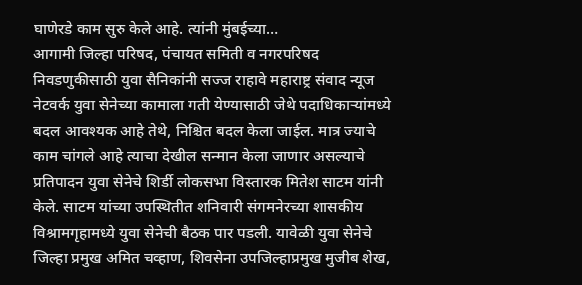घाणेरडे काम सुरु केले आहे. त्यांनी मुंबईच्या…
आगामी जिल्हा परिषद, पंचायत समिती व नगरपरिषद निवडणुकीसाठी युवा सैनिकांनी सज्ज राहावे महाराष्ट्र संवाद न्यूज नेटवर्क युवा सेनेच्या कामाला गती येण्यासाठी जेथे पदाधिकाऱ्यांमध्ये बदल आवश्यक आहे तेथे, निश्चित बदल केला जाईल. मात्र ज्याचे काम चांगले आहे त्याचा देखील सन्मान केला जाणार असल्याचे प्रतिपादन युवा सेनेचे शिर्डी लोकसभा विस्तारक मितेश साटम यांनी केले. साटम यांच्या उपस्थितीत शनिवारी संगमनेरच्या शासकीय विश्रामगृहामध्ये युवा सेनेची बैठक पार पडली. यावेळी युवा सेनेचे जिल्हा प्रमुख अमित चव्हाण, शिवसेना उपजिल्हाप्रमुख मुजीब शेख,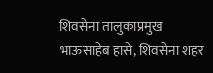शिवसेना तालुकाप्रमुख भाऊसाहेब हासे, शिवसेना शहर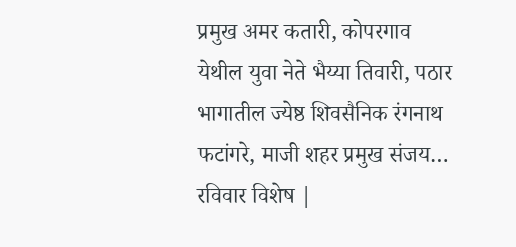प्रमुख अमर कतारी, कोपरगाव येथील युवा नेते भैय्या तिवारी, पठार भागातील ज्येष्ठ शिवसैनिक रंगनाथ फटांगरे, माजी शहर प्रमुख संजय…
रविवार विशेष |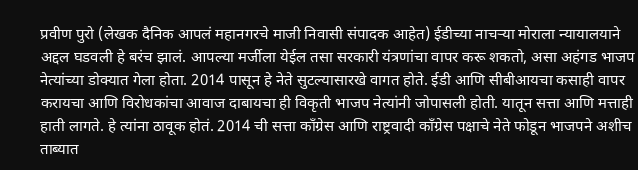प्रवीण पुरो (लेखक दैनिक आपलं महानगरचे माजी निवासी संपादक आहेत) ईडीच्या नाचऱ्या मोराला न्यायालयाने अद्दल घडवली हे बरंच झालं. आपल्या मर्जीला येईल तसा सरकारी यंत्रणांचा वापर करू शकतो, असा अहंगड भाजप नेत्यांच्या डोक्यात गेला होता. 2014 पासून हे नेते सुटल्यासारखे वागत होते. ईडी आणि सीबीआयचा कसाही वापर करायचा आणि विरोधकांचा आवाज दाबायचा ही विकृती भाजप नेत्यांनी जोपासली होती. यातून सत्ता आणि मत्ताही हाती लागते. हे त्यांना ठावूक होतं. 2014 ची सत्ता काँग्रेस आणि राष्ट्रवादी काँग्रेस पक्षाचे नेते फोडून भाजपने अशीच ताब्यात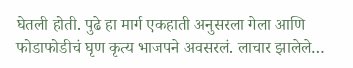घेतली होती. पुढे हा मार्ग एकहाती अनुसरला गेला आणि फोडाफोडीचं घृण कृत्य भाजपने अवसरलं. लाचार झालेले…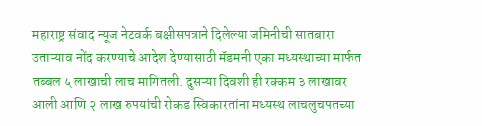महाराष्ट्र संवाद न्यूज नेटवर्क बक्षीसपत्राने दिलेल्या जमिनीची सातबारा उताऱ्याव नोंद करण्याचे आदेश देण्यासाठी मॅडमनी एका मध्यस्थाच्या मार्फत तब्बल ५ लाखाची लाच मागितली. दुसऱ्या दिवशी ही रक्कम ३ लाखावर आली आणि २ लाख रुपयांची रोकड स्विकारतांना मध्यस्थ लाचलुचपतच्या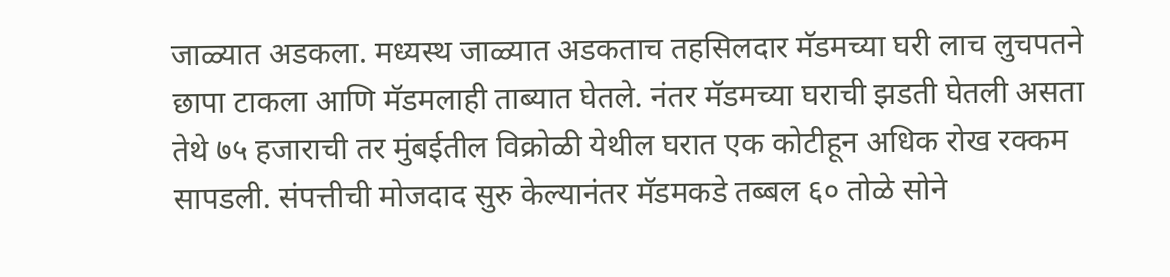जाळ्यात अडकला. मध्यस्थ जाळ्यात अडकताच तहसिलदार मॅडमच्या घरी लाच लुचपतने छापा टाकला आणि मॅडमलाही ताब्यात घेतले. नंतर मॅडमच्या घराची झडती घेतली असता तेथे ७५ हजाराची तर मुंबईतील विक्रोळी येथील घरात एक कोटीहून अधिक रोख रक्कम सापडली. संपत्तीची मोजदाद सुरु केल्यानंतर मॅडमकडे तब्बल ६० तोळे सोने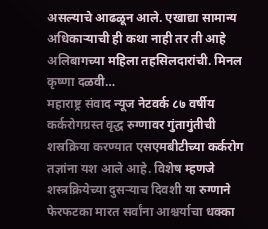असल्याचे आढळून आले. एखाद्या सामान्य अधिकाऱ्याची ही कथा नाही तर ती आहे अलिबागच्या महिला तहसिलदारांची. मिनल कृष्णा दळवी…
महाराष्ट्र संवाद न्यूज नेटवर्क ८७ वर्षीय कर्करोगग्रस्त वृद्ध रुग्णावर गुंतागुंतीची शस्रक्रिया करण्यात एसएमबीटीच्या कर्करोग तज्ञांना यश आले आहे. विशेष म्हणजे शस्त्रक्रियेच्या दुसऱ्याच दिवशी या रुग्णाने फेरफटका मारत सर्वांना आश्चर्याचा धक्का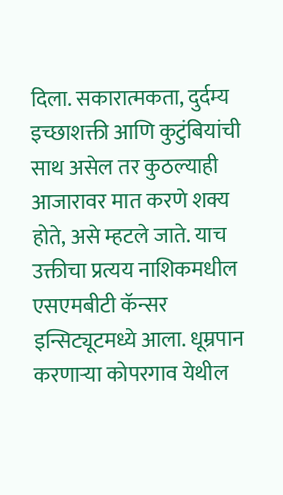दिला. सकारात्मकता, दुर्दम्य इच्छाशक्ती आणि कुटुंबियांची साथ असेल तर कुठल्याही आजारावर मात करणे शक्य होते, असे म्हटले जाते. याच उक्तीचा प्रत्यय नाशिकमधील एसएमबीटी कॅन्सर इन्सिट्यूटमध्ये आला. धूम्रपान करणाऱ्या कोपरगाव येथील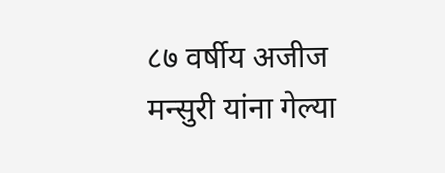८७ वर्षीय अजीज मन्सुरी यांना गेल्या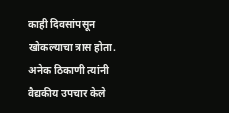काही दिवसांपसून खोकल्याचा त्रास होता. अनेक ठिकाणी त्यांनी वैद्यकीय उपचार केले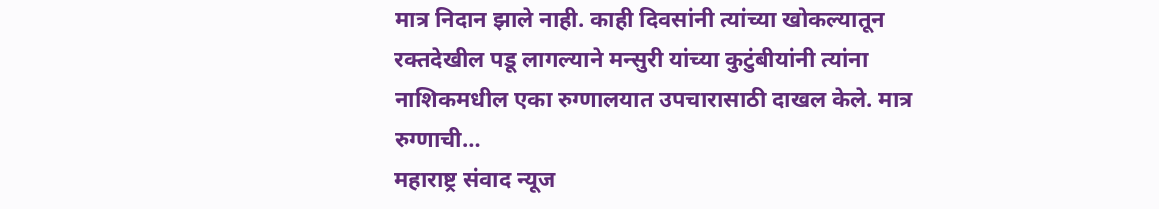मात्र निदान झाले नाही. काही दिवसांनी त्यांच्या खोकल्यातून रक्तदेखील पडू लागल्याने मन्सुरी यांच्या कुटुंबीयांनी त्यांना नाशिकमधील एका रुग्णालयात उपचारासाठी दाखल केले. मात्र रुग्णाची…
महाराष्ट्र संवाद न्यूज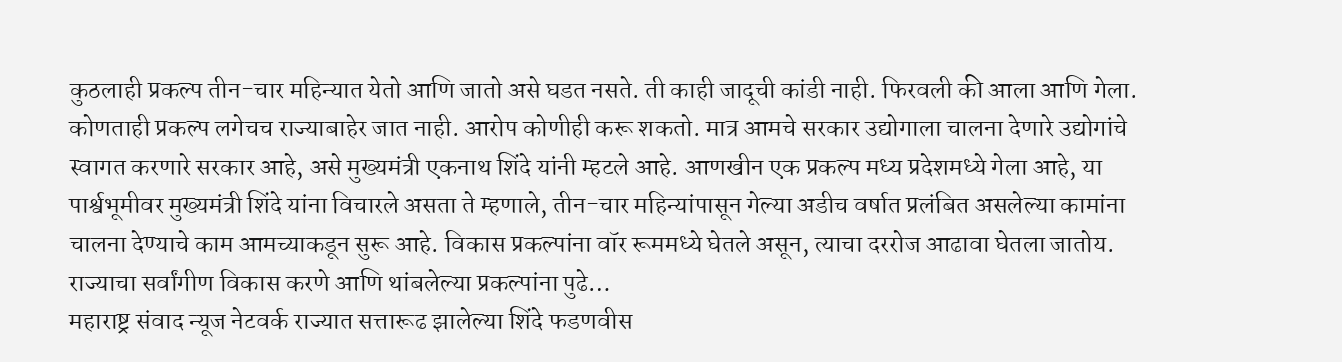कुठलाही प्रकल्प तीन-चार महिन्यात येतो आणि जातो असे घडत नसते. ती काही जादूची कांडी नाही. फिरवली की आला आणि गेला. कोणताही प्रकल्प लगेचच राज्याबाहेर जात नाही. आरोप कोणीही करू शकतो. मात्र आमचे सरकार उद्योगाला चालना देणारे उद्योगांचे स्वागत करणारे सरकार आहे, असे मुख्यमंत्री एकनाथ शिंदे यांनी म्हटले आहे. आणखीन एक प्रकल्प मध्य प्रदेशमध्ये गेला आहे, या पार्श्वभूमीवर मुख्यमंत्री शिंदे यांना विचारले असता ते म्हणाले, तीन-चार महिन्यांपासून गेल्या अडीच वर्षात प्रलंबित असलेल्या कामांना चालना देण्याचे काम आमच्याकडून सुरू आहे. विकास प्रकल्पांना वॉर रूममध्ये घेतले असून, त्याचा दररोज आढावा घेतला जातोय. राज्याचा सर्वांगीण विकास करणे आणि थांबलेल्या प्रकल्पांना पुढे…
महाराष्ट्र संवाद न्यूज नेटवर्क राज्यात सत्तारूढ झालेल्या शिंदे फडणवीस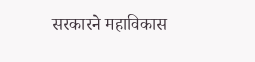सरकारने महाविकास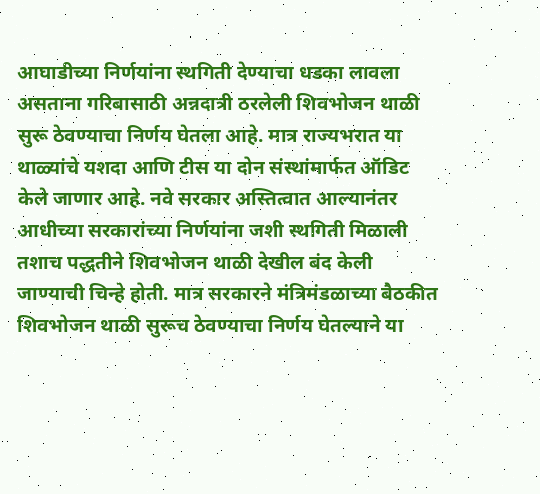आघाडीच्या निर्णयांना स्थगिती देण्याचा धडका लावला असताना गरिबासाठी अन्नदात्री ठरलेली शिवभोजन थाळी सुरू ठेवण्याचा निर्णय घेतला आहे. मात्र राज्यभरात या थाळ्यांचे यशदा आणि टीस या दोन संस्थांमार्फत ऑडिट केले जाणार आहे. नवे सरकार अस्तित्वात आल्यानंतर आधीच्या सरकारांच्या निर्णयांना जशी स्थगिती मिळाली तशाच पद्धतीने शिवभोजन थाळी देखील बंद केली जाण्याची चिन्हे होती. मात्र सरकारने मंत्रिमंडळाच्या बैठकीत शिवभोजन थाळी सुरूच ठेवण्याचा निर्णय घेतल्याने या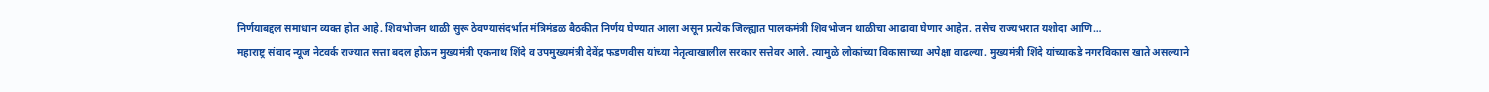निर्णयाबद्दल समाधान व्यक्त होत आहे. शिवभोजन थाळी सुरू ठेवण्यासंदर्भात मंत्रिमंडळ बैठकीत निर्णय घेण्यात आला असून प्रत्येक जिल्ह्यात पालकमंत्री शिवभोजन थाळीचा आढावा घेणार आहेत. तसेच राज्यभरात यशोदा आणि…
महाराष्ट्र संवाद न्यूज नेटवर्क राज्यात सत्ता बदल होऊन मुख्यमंत्री एकनाथ शिंदे व उपमुख्यमंत्री देवेंद्र फडणवीस यांच्या नेतृत्वाखालील सरकार सत्तेवर आले. त्यामुळे लोकांच्या विकासाच्या अपेक्षा वाढल्या. मुख्यमंत्री शिंदे यांच्याकडे नगरविकास खाते असल्याने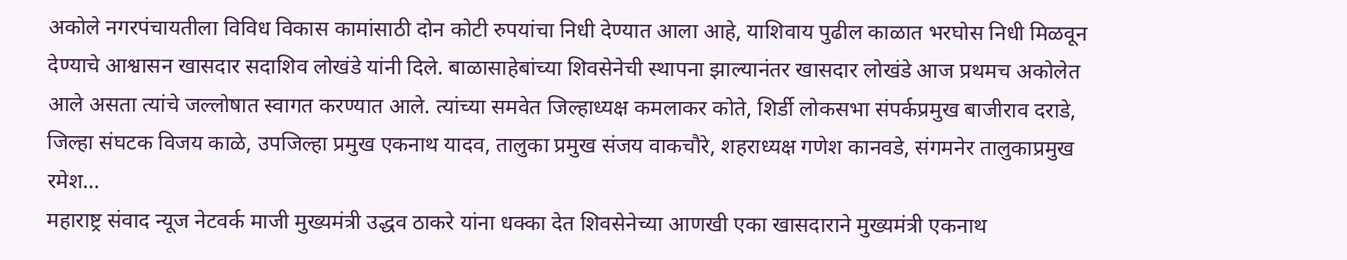अकोले नगरपंचायतीला विविध विकास कामांसाठी दोन कोटी रुपयांचा निधी देण्यात आला आहे, याशिवाय पुढील काळात भरघोस निधी मिळवून देण्याचे आश्वासन खासदार सदाशिव लोखंडे यांनी दिले. बाळासाहेबांच्या शिवसेनेची स्थापना झाल्यानंतर खासदार लोखंडे आज प्रथमच अकोलेत आले असता त्यांचे जल्लोषात स्वागत करण्यात आले. त्यांच्या समवेत जिल्हाध्यक्ष कमलाकर कोते, शिर्डी लोकसभा संपर्कप्रमुख बाजीराव दराडे, जिल्हा संघटक विजय काळे, उपजिल्हा प्रमुख एकनाथ यादव, तालुका प्रमुख संजय वाकचौरे, शहराध्यक्ष गणेश कानवडे, संगमनेर तालुकाप्रमुख रमेश…
महाराष्ट्र संवाद न्यूज नेटवर्क माजी मुख्यमंत्री उद्धव ठाकरे यांना धक्का देत शिवसेनेच्या आणखी एका खासदाराने मुख्यमंत्री एकनाथ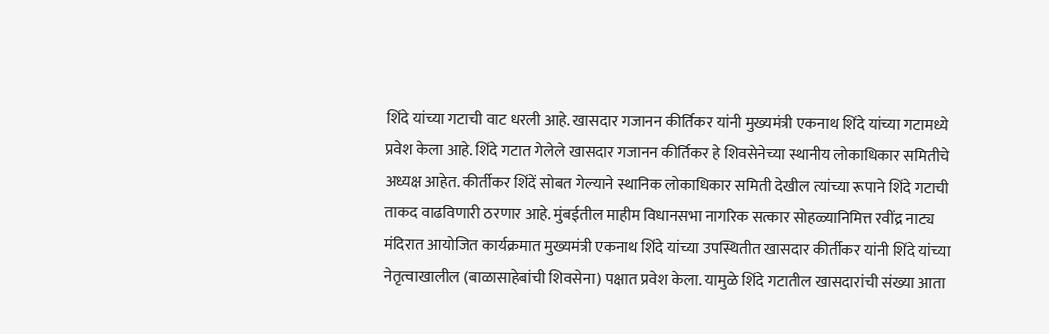शिंदे यांच्या गटाची वाट धरली आहे. खासदार गजानन कीर्तिकर यांनी मुख्यमंत्री एकनाथ शिंदे यांच्या गटामध्ये प्रवेश केला आहे. शिंदे गटात गेलेले खासदार गजानन कीर्तिकर हे शिवसेनेच्या स्थानीय लोकाधिकार समितीचे अध्यक्ष आहेत. कीर्तीकर शिंदें सोबत गेल्याने स्थानिक लोकाधिकार समिती देखील त्यांच्या रूपाने शिंदे गटाची ताकद वाढविणारी ठरणार आहे. मुंबईतील माहीम विधानसभा नागरिक सत्कार सोहळ्यानिमित्त रवींद्र नाट्य मंदिरात आयोजित कार्यक्रमात मुख्यमंत्री एकनाथ शिंदे यांच्या उपस्थितीत खासदार कीर्तीकर यांनी शिंदे यांच्या नेतृत्वाखालील (बाळासाहेबांची शिवसेना) पक्षात प्रवेश केला. यामुळे शिंदे गटातील खासदारांची संख्या आता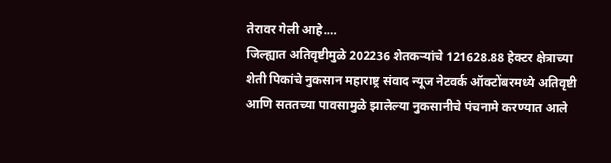तेरावर गेली आहे.…
जिल्ह्यात अतिवृष्टीमुळे 202236 शेतकऱ्यांचे 121628.88 हेक्टर क्षेत्राच्या शेती पिकांचे नुकसान महाराष्ट्र संवाद न्यूज नेटवर्क ऑक्टोंबरमध्ये अतिवृष्टी आणि सततच्या पावसामुळे झालेल्या नुकसानीचे पंचनामे करण्यात आले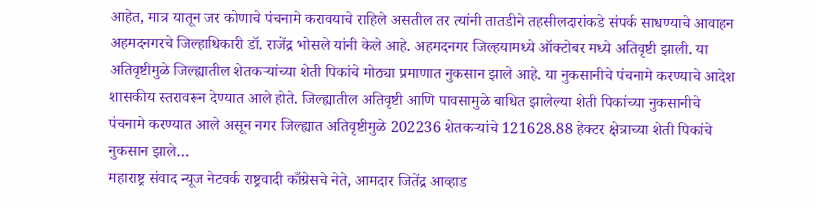आहेत, मात्र यातून जर कोणाचे पंचनामे करावयाचे राहिले असतील तर त्यांनी तातडीने तहसीलदारांकडे संपर्क साधण्याचे आवाहन अहमदनगरचे जिल्हाधिकारी डॉ. राजेंद्र भोसले यांनी केले आहे. अहमदनगर जिल्हयामध्ये ऑक्टोबर मध्ये अतिवृष्टी झाली. या अतिवृष्टीमुळे जिल्ह्यातील शेतकऱ्यांच्या शेती पिकांचे मोठ्या प्रमाणात नुकसान झाले आहे. या नुकसानीचे पंचनामे करण्याचे आदेश शासकीय स्तरावरून देण्यात आले होते. जिल्ह्यातील अतिवृष्टी आणि पावसामुळे बाधित झालेल्या शेती पिकांच्या नुकसानीचे पंचनामे करण्यात आले असून नगर जिल्ह्यात अतिवृष्टीमुळे 202236 शेतकऱ्यांचे 121628.88 हेक्टर क्षेत्राच्या शेती पिकांचे नुकसान झाले…
महाराष्ट्र संवाद न्यूज नेटवर्क राष्ट्रवादी काँग्रेसचे नेते, आमदार जितेंद्र आव्हाड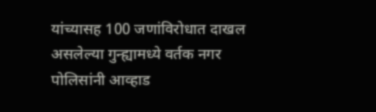यांच्यासह 100 जणांविरोधात दाखल असलेल्या गुन्ह्यामध्ये वर्तक नगर पोलिसांनी आव्हाड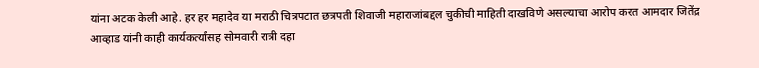यांना अटक केली आहे. हर हर महादेव या मराठी चित्रपटात छत्रपती शिवाजी महाराजांबद्दल चुकीची माहिती दाखविणे असल्याचा आरोप करत आमदार जितेंद्र आव्हाड यांनी काही कार्यकर्त्यांसह सोमवारी रात्री दहा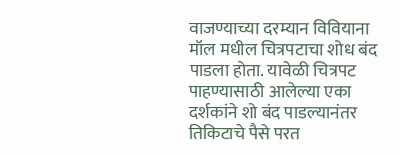वाजण्याच्या दरम्यान विवियाना मॉल मधील चित्रपटाचा शोध बंद पाडला होता. यावेळी चित्रपट पाहण्यासाठी आलेल्या एका दर्शकांने शो बंद पाडल्यानंतर तिकिटाचे पैसे परत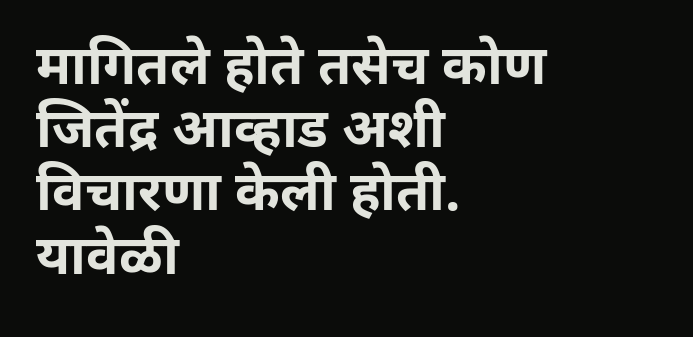मागितले होते तसेच कोण जितेंद्र आव्हाड अशी विचारणा केली होती. यावेळी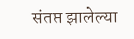संतप्त झालेल्या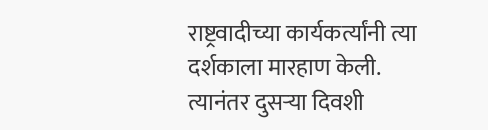राष्ट्रवादीच्या कार्यकर्त्यांनी त्या दर्शकाला मारहाण केली. त्यानंतर दुसऱ्या दिवशी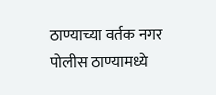ठाण्याच्या वर्तक नगर पोलीस ठाण्यामध्ये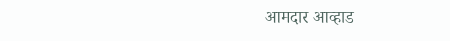आमदार आव्हाड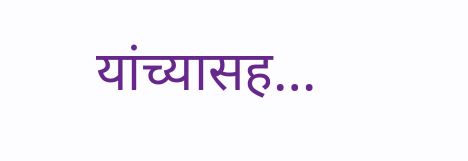यांच्यासह…